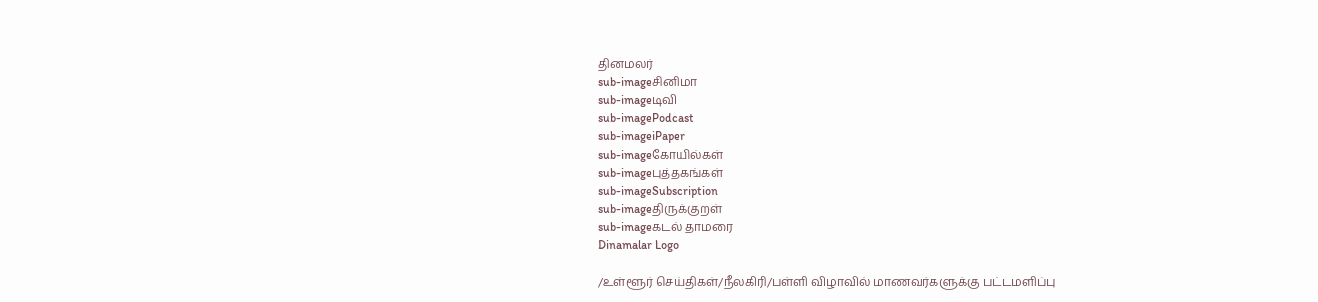தினமலர்
sub-imageசினிமா
sub-imageடிவி
sub-imagePodcast
sub-imageiPaper
sub-imageகோயில்கள்
sub-imageபுத்தகங்கள்
sub-imageSubscription
sub-imageதிருக்குறள்
sub-imageகடல் தாமரை
Dinamalar Logo

/உள்ளூர் செய்திகள்/நீலகிரி/பள்ளி விழாவில் மாணவர்களுக்கு பட்டமளிப்பு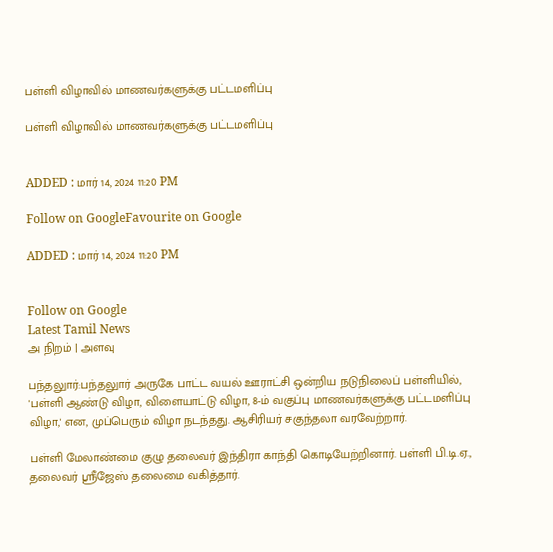பள்ளி விழாவில் மாணவர்களுக்கு பட்டமளிப்பு

பள்ளி விழாவில் மாணவர்களுக்கு பட்டமளிப்பு


ADDED : மார் 14, 2024 11:20 PM

Follow on GoogleFavourite on Google

ADDED : மார் 14, 2024 11:20 PM


Follow on Google
Latest Tamil News
அ நிறம் | அளவு

பந்தலுார்:பந்தலுார் அருகே பாட்ட வயல் ஊராட்சி ஒன்றிய நடுநிலைப் பள்ளியில், 'பள்ளி ஆண்டு விழா, விளையாட்டு விழா, 8-ம் வகுப்பு மாணவர்களுக்கு பட்டமளிப்பு விழா,' என, முப்பெரும் விழா நடந்தது. ஆசிரியர் சகுந்தலா வரவேற்றார்.

பள்ளி மேலாண்மை குழு தலைவர் இந்திரா காந்தி கொடியேற்றினார். பள்ளி பி.டி.ஏ., தலைவர் ஸ்ரீஜேஸ் தலைமை வகித்தார்.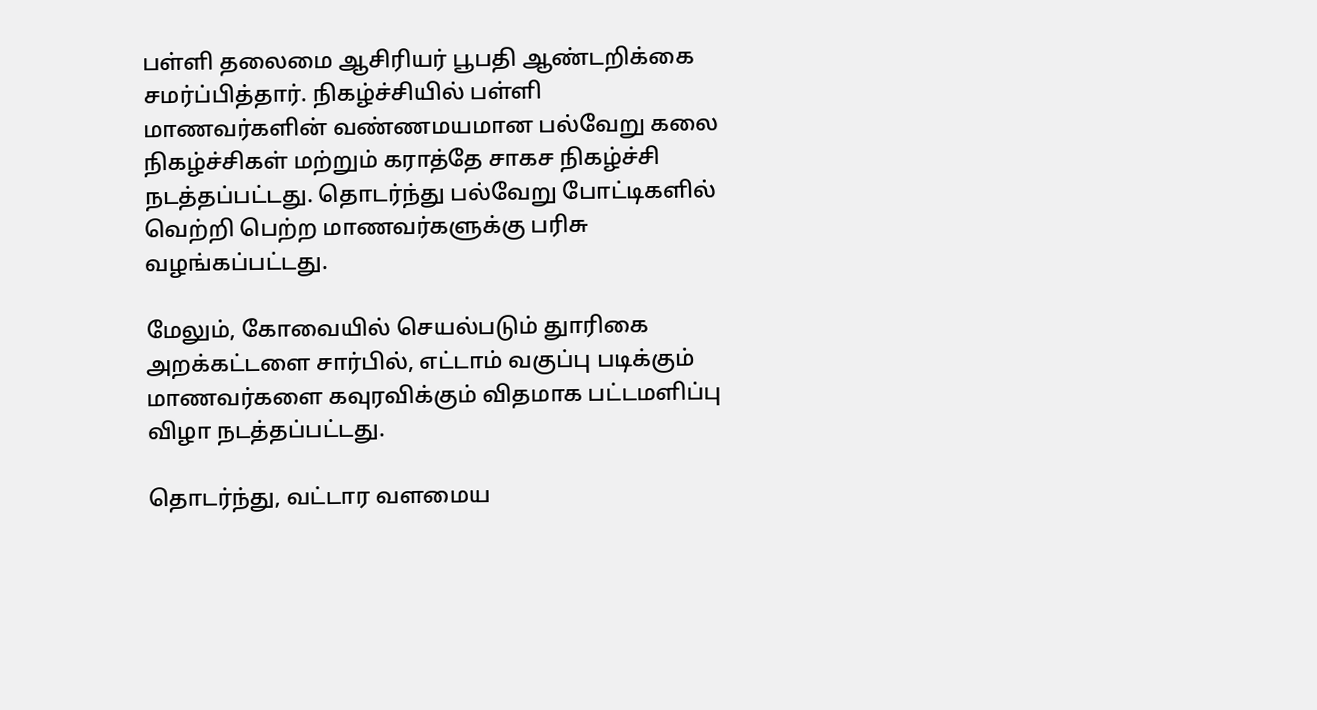பள்ளி தலைமை ஆசிரியர் பூபதி ஆண்டறிக்கை சமர்ப்பித்தார். நிகழ்ச்சியில் பள்ளி மாணவர்களின் வண்ணமயமான பல்வேறு கலை நிகழ்ச்சிகள் மற்றும் கராத்தே சாகச நிகழ்ச்சி நடத்தப்பட்டது. தொடர்ந்து பல்வேறு போட்டிகளில் வெற்றி பெற்ற மாணவர்களுக்கு பரிசு வழங்கப்பட்டது.

மேலும், கோவையில் செயல்படும் துாரிகை அறக்கட்டளை சார்பில், எட்டாம் வகுப்பு படிக்கும் மாணவர்களை கவுரவிக்கும் விதமாக பட்டமளிப்பு விழா நடத்தப்பட்டது.

தொடர்ந்து, வட்டார வளமைய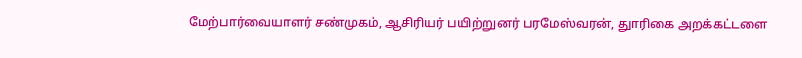மேற்பார்வையாளர் சண்முகம், ஆசிரியர் பயிற்றுனர் பரமேஸ்வரன், துாரிகை அறக்கட்டளை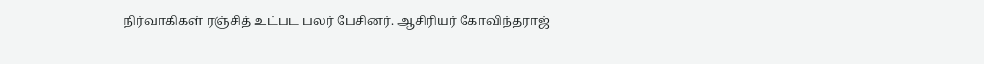நிர்வாகிகள் ரஞ்சித் உட்பட பலர் பேசினர். ஆசிரியர் கோவிந்தராஜ்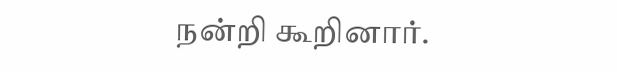நன்றி கூறினார்.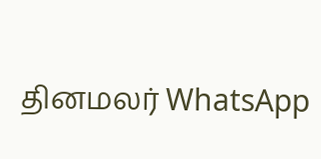தினமலர் WhatsApp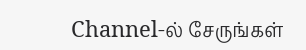Channel-ல் சேருங்கள்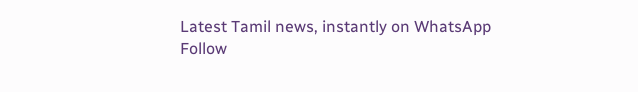Latest Tamil news, instantly on WhatsApp
Follow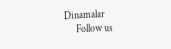Dinamalar
      Follow us